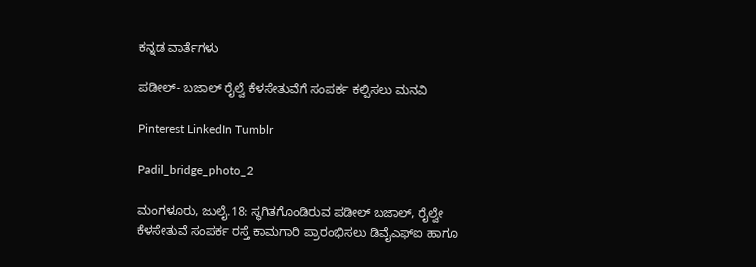ಕನ್ನಡ ವಾರ್ತೆಗಳು

ಪಡೀಲ್- ಬಜಾಲ್ ರೈಲ್ವೆ ಕೆಳಸೇತುವೆಗೆ ಸಂಪರ್ಕ ಕಲ್ಪಿಸಲು ಮನವಿ

Pinterest LinkedIn Tumblr

Padil_bridge_photo_2

ಮಂಗಳೂರು, ಜುಲೈ.18: ಸ್ಥಗಿತಗೊಂಡಿರುವ ಪಡೀಲ್ ಬಜಾಲ್, ರೈಲ್ವೇ ಕೆಳಸೇತುವೆ ಸಂಪರ್ಕ ರಸ್ತೆ ಕಾಮಗಾರಿ ಪ್ರಾರಂಭಿಸಲು ಡಿವೈಎಫ್‍ಐ ಹಾಗೂ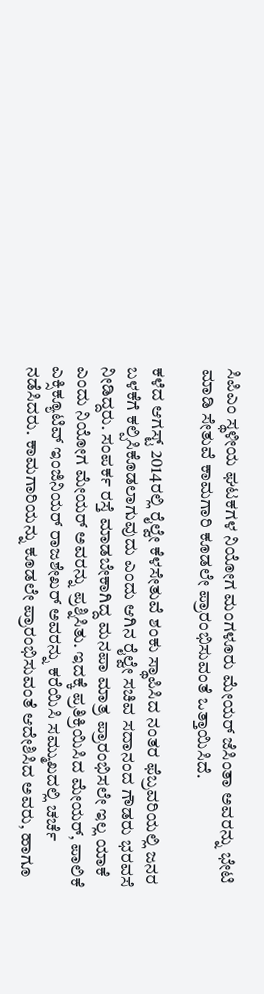ಸಿಪಿಎಂ ಸ್ಥಳೀಯ ಘಟಕಗಳ ನಿಯೋಗ ಮಂಗಳೂರು ಮೇಯರ್ ಜೆಸಿಂತಾ ಅವರನ್ನು ಭೇಟಿ ಮಾಡಿ ಸೇತುವೆ ಕಾಮಗಾರಿ ಕೂಡಲೇ ಪ್ರಾರಂಭಿಸುವಂತೆ ಒತ್ತಾಯಿಸಿದೆ.

ಕಳೆದ ಆಗಸ್ಟ್ 2014ರಲ್ಲಿ ರೈಲ್ವೇ ಕೆಳಸೇತುವೆ ಶಂಕು ಸ್ಥಾಪಿಸಿದ ನಂತರ ಫೆಬ್ರವರಿಯಲ್ಲಿ ಜನರ ಬಳಕೆಗೆ ಕಲ್ಪಿಸಿಕೊಡಲಾಗುವುದು ಎಂದು ಆಗಿನ ರೈಲ್ವೇ ಸಚಿವ ಸದಾನಂದ ಗೌಡರು ಭರವಸೆ ನೀಡಿದ್ದರು. ಸಂಪರ್ಕ ರಸ್ತೆ ಮಾಡಬೇಕಾಗಿದ್ದ ಮನಪಾ ಮಾತ್ರ ಪ್ರಾರಂಭಿಸಲೇ ಇಲ್ಲ ಯಾಕೆ ಎಂದು ನಿಯೋಗ ಮೇಯರ್ ಅವರನ್ನು ಪ್ರಶ್ನಿಸಿತು. ಇದಕ್ಕೆ ಪ್ರತಿಕ್ರಿಯಿಸಿದ ಮೇಯರ್, ಪಾಲಿಕೆ ಎಕ್ಸಿಕ್ಯೂಟಿವ್ ಇಂಜಿನಿಯರ್ ರಾಜಶೇಖರ್ ಅವರನ್ನು ಕರೆಯಿಸಿ ಸಮ್ಮುಖದಲ್ಲಿ ಚರ್ಚೆ ನಡೆಸಿದರು. ಕಾಮಗಾರಿಯನ್ನು ಕೂಡಲೇ ಪ್ರಾರಂಭಿಸುವಂತೆ ಆದೇಶಿಸಿದ ಅವರು, ಹಾಗೂ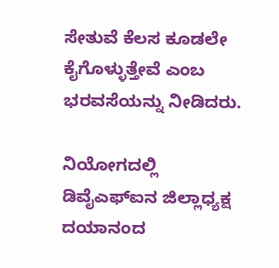ಸೇತುವೆ ಕೆಲಸ ಕೂಡಲೇ ಕೈಗೊಳ್ಳುತ್ತೇವೆ ಎಂಬ ಭರವಸೆಯನ್ನು ನೀಡಿದರು.

ನಿಯೋಗದಲ್ಲಿ ಡಿವೈಎಫ್‍ಐನ ಜಿಲ್ಲಾಧ್ಯಕ್ಷ ದಯಾನಂದ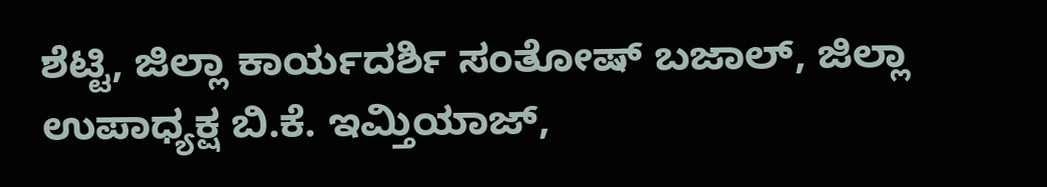ಶೆಟ್ಟಿ, ಜಿಲ್ಲಾ ಕಾರ್ಯದರ್ಶಿ ಸಂತೋಷ್ ಬಜಾಲ್, ಜಿಲ್ಲಾ ಉಪಾಧ್ಯಕ್ಷ ಬಿ.ಕೆ. ಇಮ್ತಿಯಾಜ್,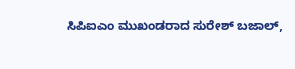ಸಿಪಿಐಎಂ ಮುಖಂಡರಾದ ಸುರೇಶ್ ಬಜಾಲ್,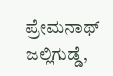ಪ್ರೇಮನಾಥ್ ಜಲ್ಲಿಗುಡ್ಡೆ,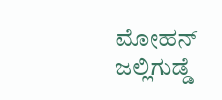ಮೋಹನ್ ಜಲ್ಲಿಗುಡ್ಡೆ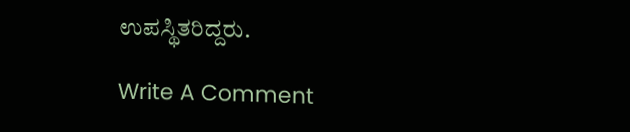ಉಪಸ್ಥಿತರಿದ್ದರು.

Write A Comment